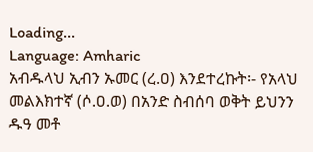Loading...
Language: Amharic
አብዱላህ ኢብን ኡመር (ረ.ዐ) እንደተረኩት፡- የአላህ መልእክተኛ (ሶ.ዐ.ወ) በአንድ ስብሰባ ወቅት ይህንን ዱዓ መቶ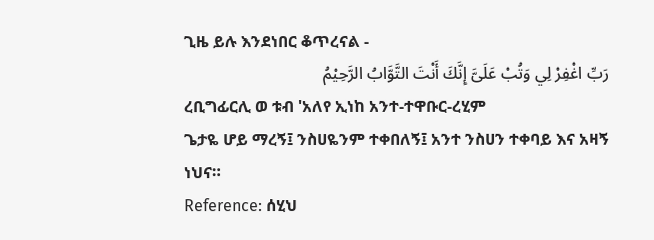ጊዜ ይሉ እንደነበር ቆጥረናል -
رَبِّ اغْفِرْ لِي وَتُبْ عَلَىَّ إِنَّكَ أَنْتَ التَّوَّابُ الرَّحِيْمُ
ረቢግፊርሊ ወ ቱብ 'አለየ ኢነከ አንተ-ተዋቡር-ረሂም
ጌታዬ ሆይ ማረኝ፤ ንስሀዬንም ተቀበለኝ፤ አንተ ንስሀን ተቀባይ እና አዛኝ ነህና።
Reference: ሰሂህ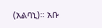(አልባኒ)። አቡ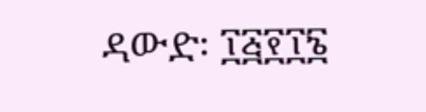ዳውድ፡ ፲፭፻፲፮